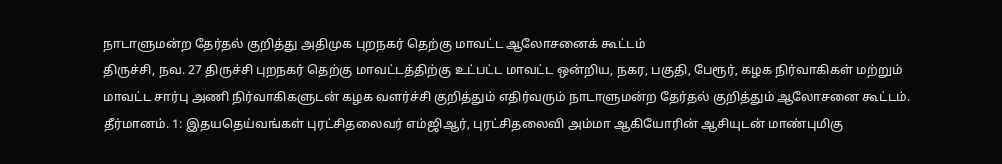நாடாளுமன்ற தேர்தல் குறித்து அதிமுக புறநகர் தெற்கு மாவட்ட ஆலோசனைக் கூட்டம்
திருச்சி, நவ. 27 திருச்சி புறநகர் தெற்கு மாவட்டத்திற்கு உட்பட்ட மாவட்ட ஒன்றிய, நகர, பகுதி, பேரூர், கழக நிர்வாகிகள் மற்றும் மாவட்ட சார்பு அணி நிர்வாகிகளுடன் கழக வளர்ச்சி குறித்தும் எதிர்வரும் நாடாளுமன்ற தேர்தல் குறித்தும் ஆலோசனை கூட்டம்.
தீர்மானம். 1: இதயதெய்வங்கள் புரட்சிதலைவர் எம்ஜிஆர், புரட்சிதலைவி அம்மா ஆகியோரின் ஆசியுடன் மாண்புமிகு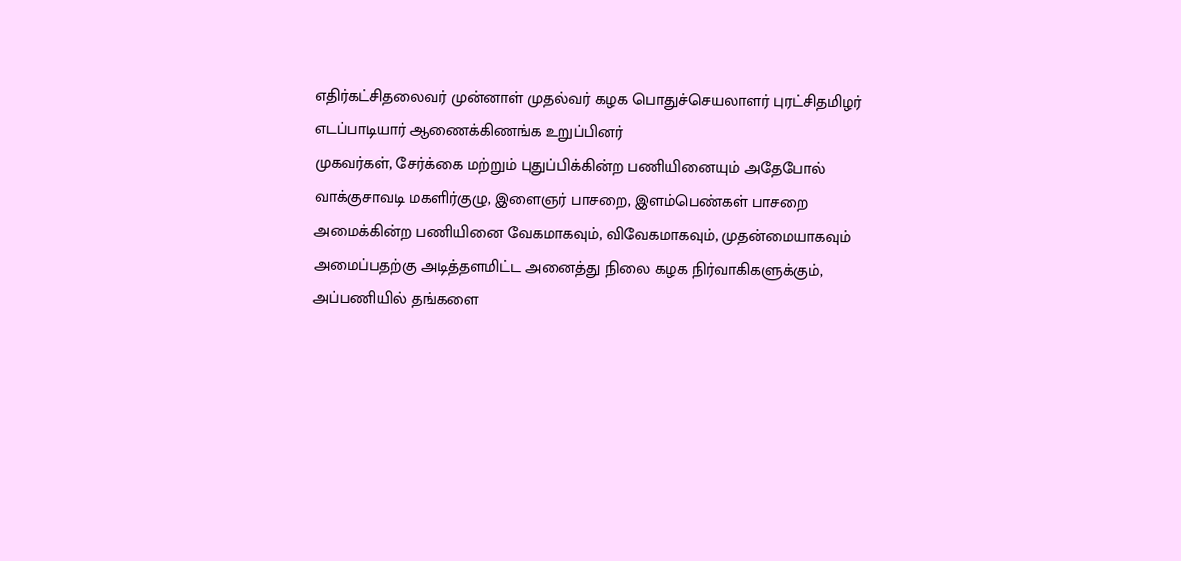எதிர்கட்சிதலைவர் முன்னாள் முதல்வர் கழக பொதுச்செயலாளர் புரட்சிதமிழர் எடப்பாடியார் ஆணைக்கிணங்க உறுப்பினர்
முகவர்கள், சேர்க்கை மற்றும் புதுப்பிக்கின்ற பணியினையும் அதேபோல் வாக்குசாவடி மகளிர்குழு, இளைஞர் பாசறை, இளம்பெண்கள் பாசறை அமைக்கின்ற பணியினை வேகமாகவும், விவேகமாகவும், முதன்மையாகவும் அமைப்பதற்கு அடித்தளமிட்ட அனைத்து நிலை கழக நிர்வாகிகளுக்கும், அப்பணியில் தங்களை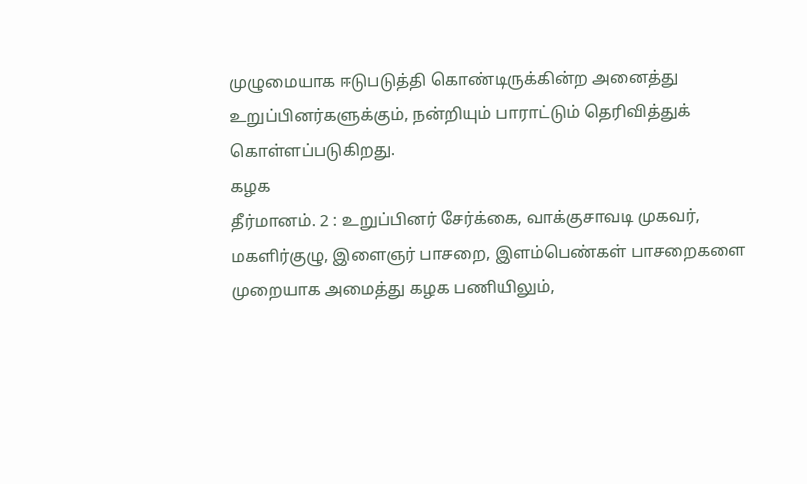முழுமையாக ஈடுபடுத்தி கொண்டிருக்கின்ற அனைத்து உறுப்பினர்களுக்கும், நன்றியும் பாராட்டும் தெரிவித்துக் கொள்ளப்படுகிறது.
கழக
தீர்மானம். 2 : உறுப்பினர் சேர்க்கை, வாக்குசாவடி முகவர், மகளிர்குழு, இளைஞர் பாசறை, இளம்பெண்கள் பாசறைகளை முறையாக அமைத்து கழக பணியிலும்,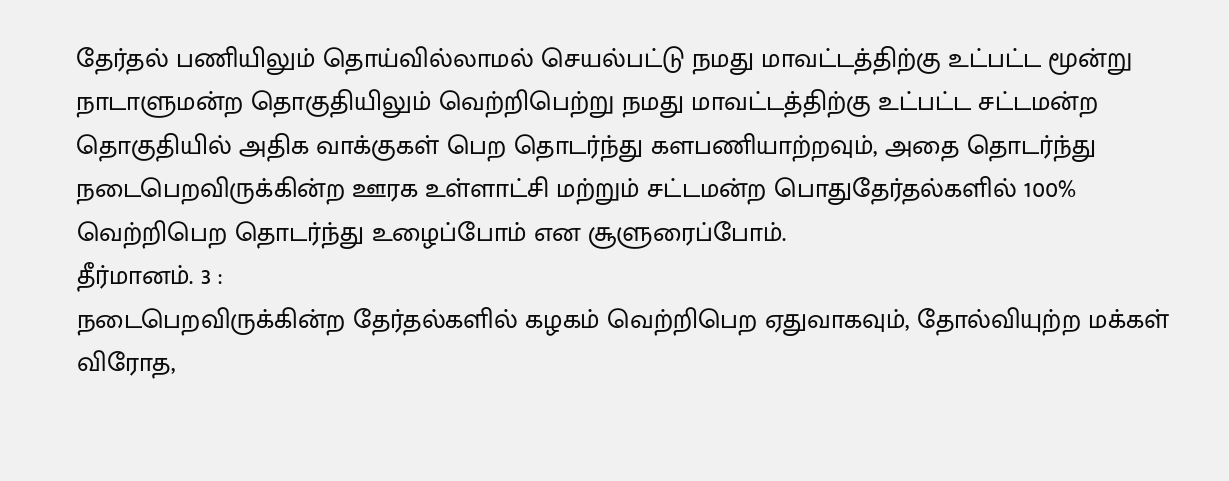தேர்தல் பணியிலும் தொய்வில்லாமல் செயல்பட்டு நமது மாவட்டத்திற்கு உட்பட்ட மூன்று நாடாளுமன்ற தொகுதியிலும் வெற்றிபெற்று நமது மாவட்டத்திற்கு உட்பட்ட சட்டமன்ற தொகுதியில் அதிக வாக்குகள் பெற தொடர்ந்து களபணியாற்றவும், அதை தொடர்ந்து நடைபெறவிருக்கின்ற ஊரக உள்ளாட்சி மற்றும் சட்டமன்ற பொதுதேர்தல்களில் 100% வெற்றிபெற தொடர்ந்து உழைப்போம் என சூளுரைப்போம்.
தீர்மானம். 3 :
நடைபெறவிருக்கின்ற தேர்தல்களில் கழகம் வெற்றிபெற ஏதுவாகவும், தோல்வியுற்ற மக்கள் விரோத,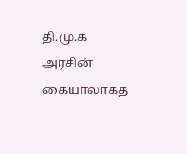தி.மு.க அரசின் கையாலாகத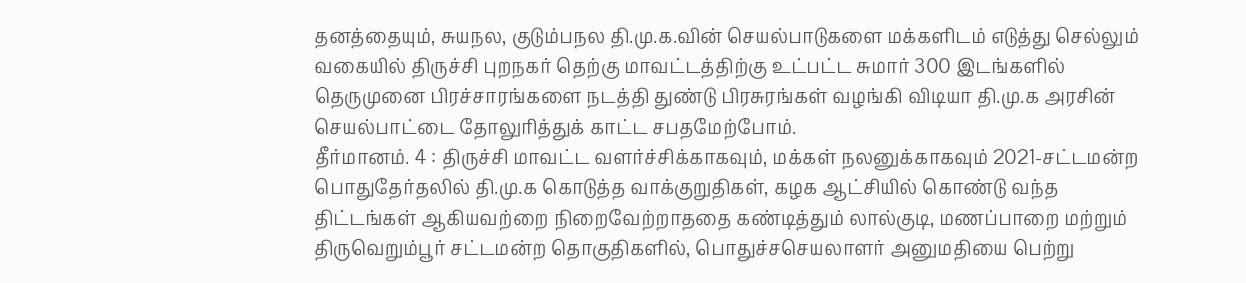தனத்தையும், சுயநல, குடும்பநல தி.மு.க.வின் செயல்பாடுகளை மக்களிடம் எடுத்து செல்லும் வகையில் திருச்சி புறநகர் தெற்கு மாவட்டத்திற்கு உட்பட்ட சுமார் 300 இடங்களில் தெருமுனை பிரச்சாரங்களை நடத்தி துண்டு பிரசுரங்கள் வழங்கி விடியா தி.மு.க அரசின் செயல்பாட்டை தோலுரித்துக் காட்ட சபதமேற்போம்.
தீர்மானம். 4 : திருச்சி மாவட்ட வளர்ச்சிக்காகவும், மக்கள் நலனுக்காகவும் 2021-சட்டமன்ற பொதுதேர்தலில் தி.மு.க கொடுத்த வாக்குறுதிகள், கழக ஆட்சியில் கொண்டு வந்த திட்டங்கள் ஆகியவற்றை நிறைவேற்றாததை கண்டித்தும் லால்குடி, மணப்பாறை மற்றும் திருவெறும்பூர் சட்டமன்ற தொகுதிகளில், பொதுச்சசெயலாளர் அனுமதியை பெற்று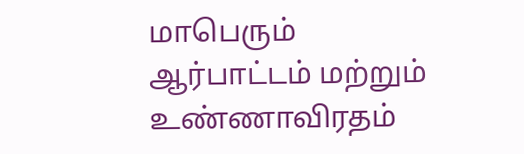மாபெரும் ஆர்பாட்டம் மற்றும் உண்ணாவிரதம்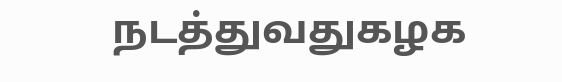நடத்துவதுகழக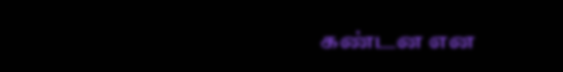கண்டன என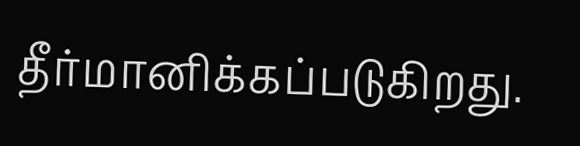தீர்மானிக்கப்படுகிறது.